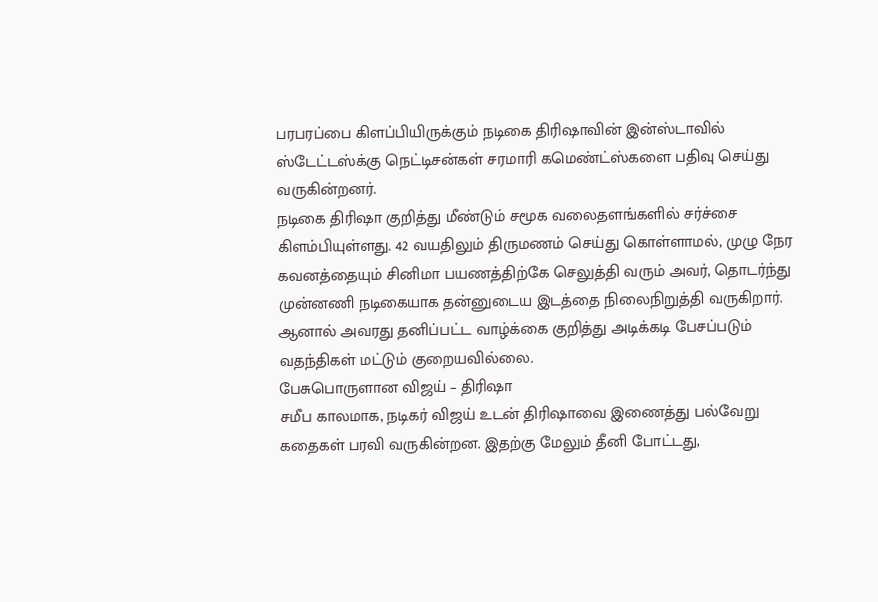பரபரப்பை கிளப்பியிருக்கும் நடிகை திரிஷாவின் இன்ஸ்டாவில் ஸ்டேட்டஸ்க்கு நெட்டிசன்கள் சரமாரி கமெண்ட்ஸ்களை பதிவு செய்து வருகின்றனர்.
நடிகை திரிஷா குறித்து மீண்டும் சமூக வலைதளங்களில் சர்ச்சை கிளம்பியுள்ளது. 42 வயதிலும் திருமணம் செய்து கொள்ளாமல், முழு நேர கவனத்தையும் சினிமா பயணத்திற்கே செலுத்தி வரும் அவர், தொடர்ந்து முன்னணி நடிகையாக தன்னுடைய இடத்தை நிலைநிறுத்தி வருகிறார். ஆனால் அவரது தனிப்பட்ட வாழ்க்கை குறித்து அடிக்கடி பேசப்படும் வதந்திகள் மட்டும் குறையவில்லை.
பேசுபொருளான விஜய் – திரிஷா
சமீப காலமாக, நடிகர் விஜய் உடன் திரிஷாவை இணைத்து பல்வேறு கதைகள் பரவி வருகின்றன. இதற்கு மேலும் தீனி போட்டது,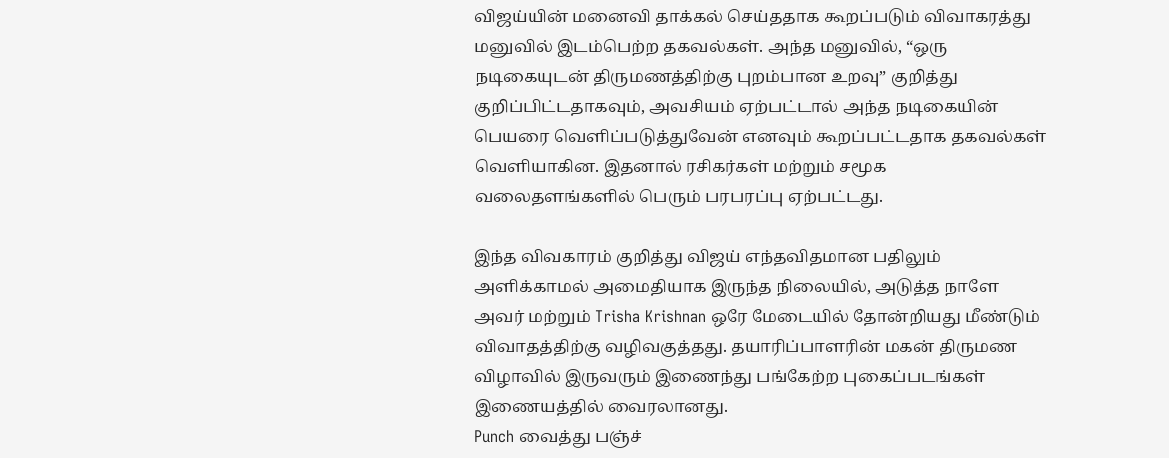விஜய்யின் மனைவி தாக்கல் செய்ததாக கூறப்படும் விவாகரத்து மனுவில் இடம்பெற்ற தகவல்கள். அந்த மனுவில், “ஒரு நடிகையுடன் திருமணத்திற்கு புறம்பான உறவு” குறித்து குறிப்பிட்டதாகவும், அவசியம் ஏற்பட்டால் அந்த நடிகையின் பெயரை வெளிப்படுத்துவேன் எனவும் கூறப்பட்டதாக தகவல்கள் வெளியாகின. இதனால் ரசிகர்கள் மற்றும் சமூக வலைதளங்களில் பெரும் பரபரப்பு ஏற்பட்டது.

இந்த விவகாரம் குறித்து விஜய் எந்தவிதமான பதிலும் அளிக்காமல் அமைதியாக இருந்த நிலையில், அடுத்த நாளே அவர் மற்றும் Trisha Krishnan ஒரே மேடையில் தோன்றியது மீண்டும் விவாதத்திற்கு வழிவகுத்தது. தயாரிப்பாளரின் மகன் திருமண விழாவில் இருவரும் இணைந்து பங்கேற்ற புகைப்படங்கள் இணையத்தில் வைரலானது.
Punch வைத்து பஞ்ச்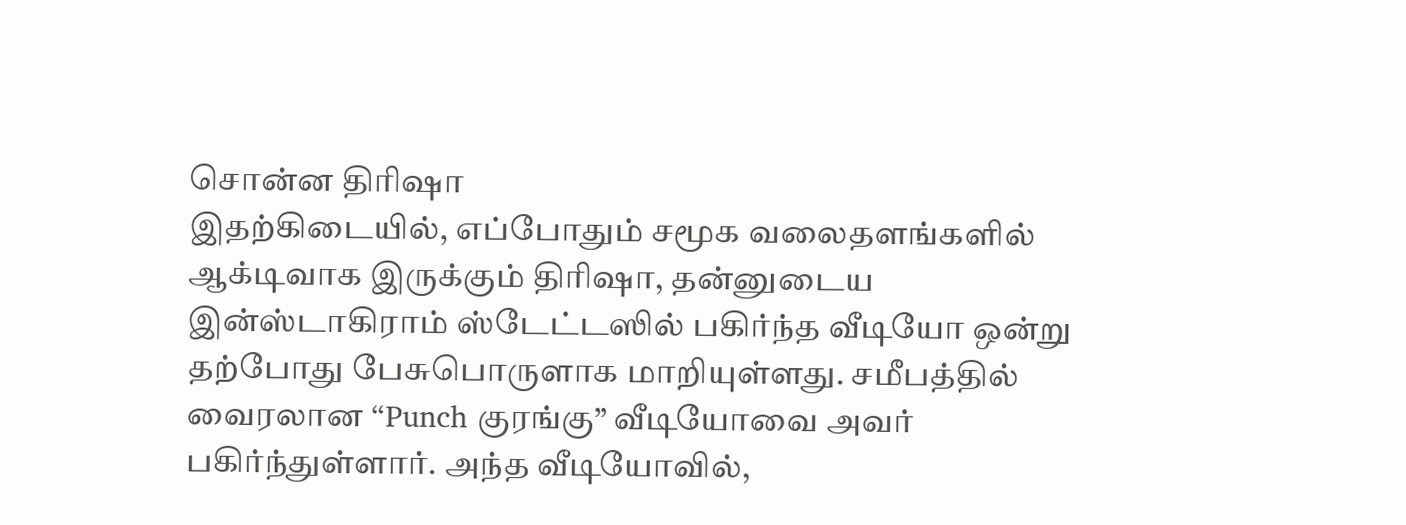சொன்ன திரிஷா
இதற்கிடையில், எப்போதும் சமூக வலைதளங்களில் ஆக்டிவாக இருக்கும் திரிஷா, தன்னுடைய இன்ஸ்டாகிராம் ஸ்டேட்டஸில் பகிர்ந்த வீடியோ ஒன்று தற்போது பேசுபொருளாக மாறியுள்ளது. சமீபத்தில் வைரலான “Punch குரங்கு” வீடியோவை அவர் பகிர்ந்துள்ளார். அந்த வீடியோவில்,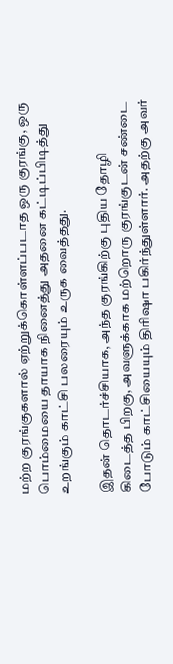மற்ற குரங்குகளால் ஏற்றுக்கொள்ளப்படாத ஒரு குரங்கு, ஒரு பொம்மையை தாயாக நினைத்து அதனை கட்டிப்பிடித்து உறங்கும் காட்சி பலரையும் உருக வைத்தது.

இதன் தொடர்ச்சியாக, அந்த குரங்கிற்கு புதிய தோழி கிடைத்த பிறகு, அவளுக்காக மற்றொரு குரங்குடன் சண்டை போடும் காட்சியையும் திரிஷா பகிர்ந்துள்ளார். அதற்கு அவர்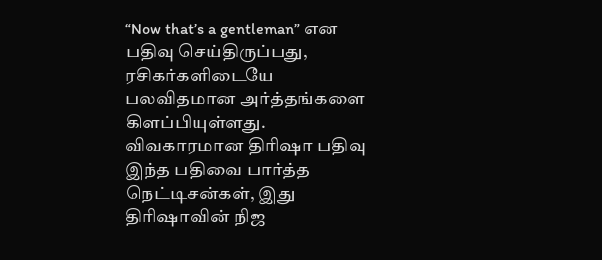“Now that’s a gentleman” என பதிவு செய்திருப்பது, ரசிகர்களிடையே பலவிதமான அர்த்தங்களை கிளப்பியுள்ளது.
விவகாரமான திரிஷா பதிவு
இந்த பதிவை பார்த்த நெட்டிசன்கள், இது திரிஷாவின் நிஜ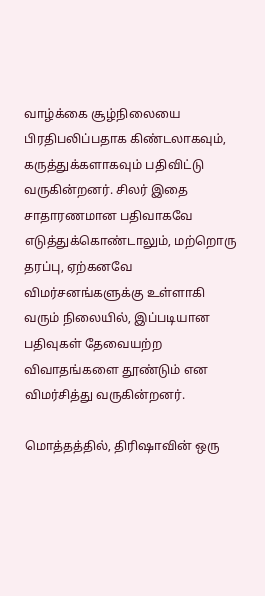வாழ்க்கை சூழ்நிலையை பிரதிபலிப்பதாக கிண்டலாகவும், கருத்துக்களாகவும் பதிவிட்டு வருகின்றனர். சிலர் இதை சாதாரணமான பதிவாகவே எடுத்துக்கொண்டாலும், மற்றொரு தரப்பு, ஏற்கனவே விமர்சனங்களுக்கு உள்ளாகி வரும் நிலையில், இப்படியான பதிவுகள் தேவையற்ற விவாதங்களை தூண்டும் என விமர்சித்து வருகின்றனர்.

மொத்தத்தில், திரிஷாவின் ஒரு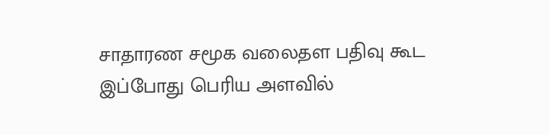சாதாரண சமூக வலைதள பதிவு கூட இப்போது பெரிய அளவில்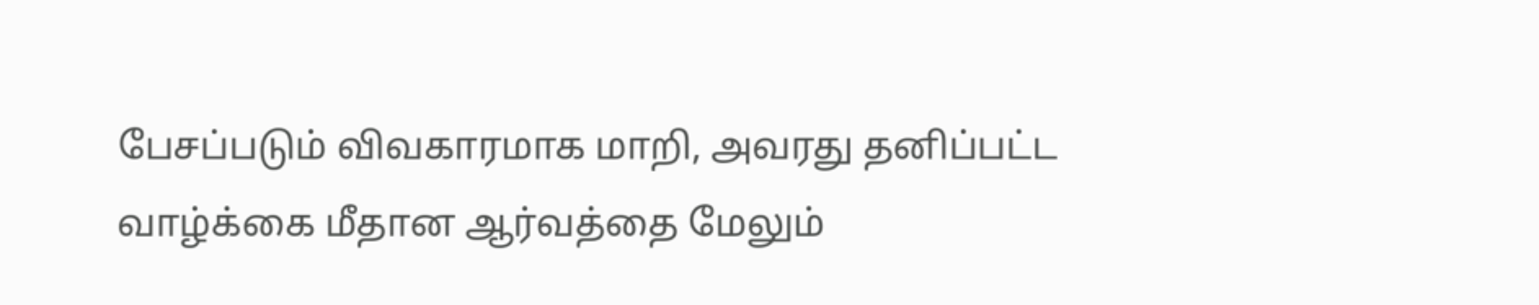பேசப்படும் விவகாரமாக மாறி, அவரது தனிப்பட்ட வாழ்க்கை மீதான ஆர்வத்தை மேலும்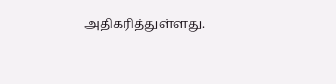அதிகரித்துள்ளது.